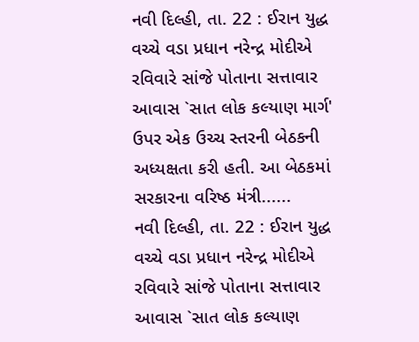નવી દિલ્હી, તા. 22 : ઈરાન યુદ્ધ વચ્ચે વડા પ્રધાન નરેન્દ્ર મોદીએ રવિવારે સાંજે પોતાના સત્તાવાર આવાસ `સાત લોક કલ્યાણ માર્ગ' ઉપર એક ઉચ્ચ સ્તરની બેઠકની અધ્યક્ષતા કરી હતી. આ બેઠકમાં સરકારના વરિષ્ઠ મંત્રી......
નવી દિલ્હી, તા. 22 : ઈરાન યુદ્ધ વચ્ચે વડા પ્રધાન નરેન્દ્ર મોદીએ રવિવારે સાંજે પોતાના સત્તાવાર આવાસ `સાત લોક કલ્યાણ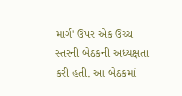માર્ગ' ઉપર એક ઉચ્ચ સ્તરની બેઠકની અધ્યક્ષતા કરી હતી. આ બેઠકમાં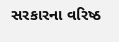સરકારના વરિષ્ઠ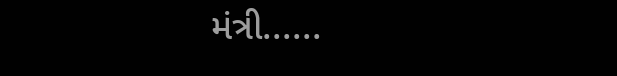મંત્રી......